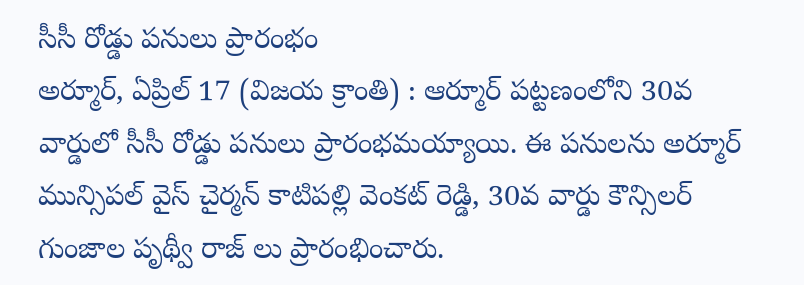సీసీ రోడ్డు పనులు ప్రారంభం
అర్మూర్, ఏప్రిల్ 17 (విజయ క్రాంతి) : ఆర్మూర్ పట్టణంలోని 30వ వార్డులో సీసీ రోడ్డు పనులు ప్రారంభమయ్యాయి. ఈ పనులను అర్మూర్ మున్సిపల్ వైస్ చైర్మన్ కాటిపల్లి వెంకట్ రెడ్డి, 30వ వార్డు కౌన్సిలర్ గుంజాల పృథ్వీ రాజ్ లు ప్రారంభించారు.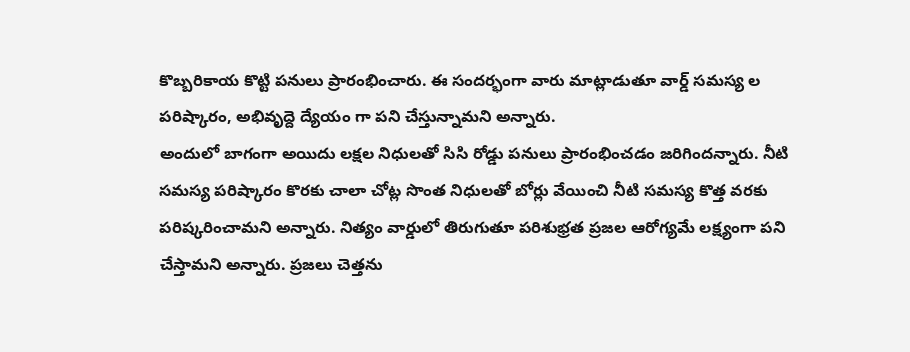కొబ్బరికాయ కొట్టి పనులు ప్రారంభించారు. ఈ సందర్భంగా వారు మాట్లాడుతూ వార్డ్ సమస్య ల పరిష్కారం, అభివృద్దె ద్యేయం గా పని చేస్తున్నామని అన్నారు.
అందులో బాగంగా అయిదు లక్షల నిధులతో సిసి రోడ్డు పనులు ప్రారంభించడం జరిగిందన్నారు. నీటి సమస్య పరిష్కారం కొరకు చాలా చోట్ల సొంత నిధులతో బోర్లు వేయించి నీటి సమస్య కొత్త వరకు పరిష్కరించామని అన్నారు. నిత్యం వార్డులో తిరుగుతూ పరిశుభ్రత ప్రజల ఆరోగ్యమే లక్ష్యంగా పని చేస్తామని అన్నారు. ప్రజలు చెత్తను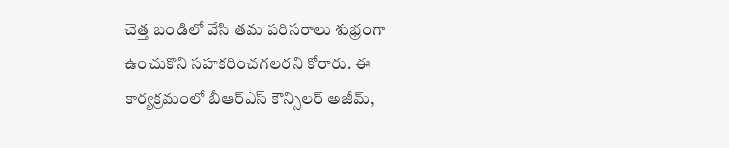చెత్త బండిలో వేసి తమ పరిసరాలు శుభ్రంగా ఉంచుకొని సహకరించగలరని కోరారు. ఈ కార్యక్రమంలో బీఆర్ఎస్ కౌన్సిలర్ అజీమ్,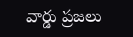వార్డు ప్రజలు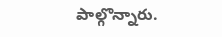పాల్గొన్నారు.